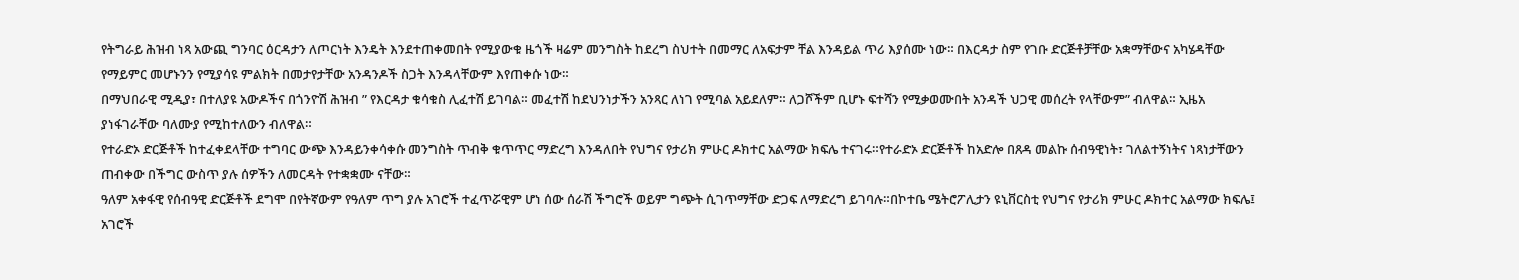የትግራይ ሕዝብ ነጻ አውጪ ግንባር ዕርዳታን ለጦርነት እንዴት እንደተጠቀመበት የሚያውቁ ዜጎች ዛሬም መንግስት ከደረግ ስህተት በመማር ለአፍታም ቸል እንዳይል ጥሪ እያሰሙ ነው። በእርዳታ ስም የገቡ ድርጅቶቻቸው አቋማቸውና አካሄዳቸው የማይምር መሆኑንን የሚያሳዩ ምልክት በመታየታቸው አንዳንዶች ስጋት እንዳላቸውም እየጠቀሱ ነው።
በማህበራዊ ሚዲያ፣ በተለያዩ አውዶችና በጎንዮሽ ሕዝብ ” የእርዳታ ቁሳቁስ ሊፈተሽ ይገባል። መፈተሽ ከደህንነታችን አንጻር ለነገ የሚባል አይደለም። ለጋሾችም ቢሆኑ ፍተሻን የሚቃወሙበት አንዳች ህጋዊ መሰረት የላቸውም” ብለዋል። ኢዜአ ያነፋገራቸው ባለሙያ የሚከተለውን ብለዋል።
የተራድኦ ድርጅቶች ከተፈቀደላቸው ተግባር ውጭ እንዳይንቀሳቀሱ መንግስት ጥብቅ ቁጥጥር ማድረግ እንዳለበት የህግና የታሪክ ምሁር ዶክተር አልማው ክፍሌ ተናገሩ።የተራድኦ ድርጅቶች ከአድሎ በጸዳ መልኩ ሰብዓዊነት፣ ገለልተኝነትና ነጻነታቸውን ጠብቀው በችግር ውስጥ ያሉ ሰዎችን ለመርዳት የተቋቋሙ ናቸው።
ዓለም አቀፋዊ የሰብዓዊ ድርጅቶች ደግሞ በየትኛውም የዓለም ጥግ ያሉ አገሮች ተፈጥሯዊም ሆነ ሰው ሰራሽ ችግሮች ወይም ግጭት ሲገጥማቸው ድጋፍ ለማድረግ ይገባሉ።በኮተቤ ሜትሮፖሊታን ዩኒቨርስቲ የህግና የታሪክ ምሁር ዶክተር አልማው ክፍሌ፤ አገሮች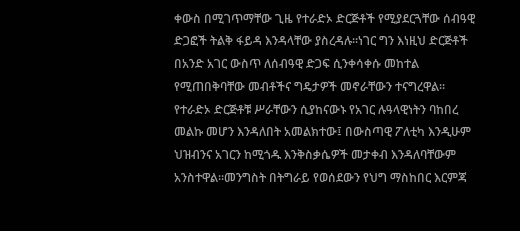ቀውስ በሚገጥማቸው ጊዜ የተራድኦ ድርጅቶች የሚያደርጓቸው ሰብዓዊ ድጋፎች ትልቅ ፋይዳ እንዳላቸው ያስረዳሉ።ነገር ግን እነዚህ ድርጅቶች በአንድ አገር ውስጥ ለሰብዓዊ ድጋፍ ሲንቀሳቀሱ መከተል የሚጠበቅባቸው መብቶችና ግዴታዎች መኖራቸውን ተናግረዋል።
የተራድኦ ድርጅቶቹ ሥራቸውን ሲያከናውኑ የአገር ሉዓላዊነትን ባከበረ መልኩ መሆን እንዳለበት አመልክተው፤ በውስጣዊ ፖለቲካ እንዲሁም ህዝብንና አገርን ከሚጎዱ እንቅስቃሴዎች መታቀብ እንዳለባቸውም አንስተዋል።መንግስት በትግራይ የወሰደውን የህግ ማስከበር እርምጃ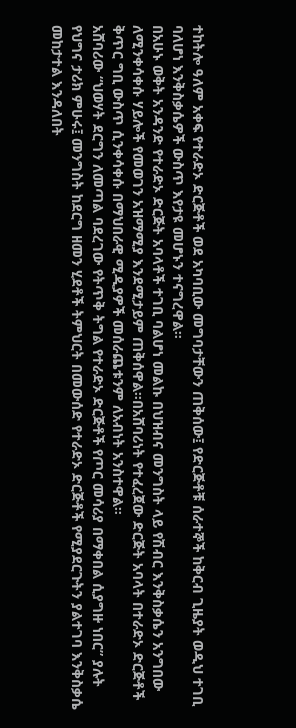ተከትሎ ዓለም አቀፍ የተራድኦ ድርጅቶች ወደ አካባቢው መግባታቸውን ጠቅሰው፤ የድርጅቶቹ ሰራተኞች ከቅርብ ጊዜያት ወዲህ ተገቢ ባለሆነ እንቅስቃሴዎች ውስጥ እየታዩ መሆኑን ተናግረዋል።
በአሁኑ ወቅት አንዳንድ የተራድኦ ድርጅት አባላቶች ተገቢ ባልሆነ መልኩ በህዝብና መንግስት ላይ የሽብር እንቅስቃሴን አንግበው ለሚንቀሳቀሱ ሃይሎች የመወገን አዝማሚያ እንደሚታይም ጠቅሰዋል።በአሸባሪነት የተፈረጀው ድርጅት አባላት በተራድኦ ድርጅቶች ቅጥር ግቢ ውስጥ ሲንቀሳቀሱ በማህበራዊ ሚዲያዎች መሰራጨቱንም ለአብነት አንስተዋል።
አሸባሪው “ህወሃት ደርግን ለመጣል ባደረገው የትጥቅ ትግል የተራድኦ ድርጅቶች የጦር መሳሪያ በማቀበል ሲያግዙ ነበር” ያሉት የህግና ታሪክ ምሁሩ፤ መንግስት ከደርግ ዘመን ሂደቶች ትምህርት በመውሰድ የተራድኦ ድርጅቶች የሚያደርጉትን ያልተገባ እንቅስቃሴ መከታተል እንዳለበት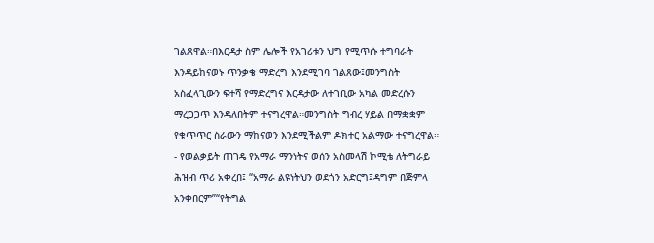ገልጸዋል።በእርዳታ ስም ሌሎች የአገሪቱን ህግ የሚጥሱ ተግባራት እንዳይከናወኑ ጥንቃቄ ማድረግ እንደሚገባ ገልጸው፤መንግስት አስፈላጊውን ፍተሻ የማድረግና እርዳታው ለተገቢው አካል መድረሱን ማረጋጋጥ እንዳለበትም ተናግረዋል።መንግስት ግብረ ሃይል በማቋቋም የቁጥጥር ስራውን ማከናወን እንደሚችልም ዶክተር አልማው ተናግረዋል።
- የወልቃይት ጠገዴ የአማራ ማንነትና ወሰን አስመላሽ ኮሚቴ ለትግራይ ሕዝብ ጥሪ አቀረበ፤ “አማራ ልዩነትህን ወደጎን አድርግ፤ዳግም በጅምላ አንቀበርም”“የትግል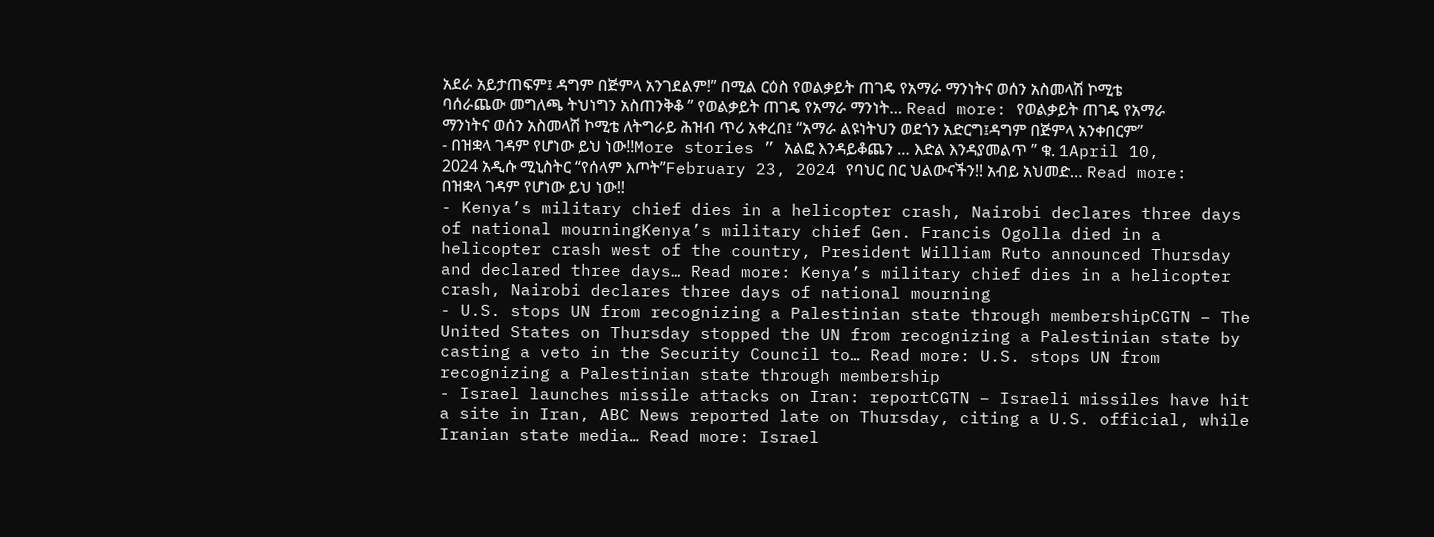አደራ አይታጠፍም፤ ዳግም በጅምላ አንገደልም!” በሚል ርዕስ የወልቃይት ጠገዴ የአማራ ማንነትና ወሰን አስመላሽ ኮሚቴ ባሰራጨው መግለጫ ትህነግን አስጠንቅቆ ” የወልቃይት ጠገዴ የአማራ ማንነት… Read more: የወልቃይት ጠገዴ የአማራ ማንነትና ወሰን አስመላሽ ኮሚቴ ለትግራይ ሕዝብ ጥሪ አቀረበ፤ “አማራ ልዩነትህን ወደጎን አድርግ፤ዳግም በጅምላ አንቀበርም”
- በዝቋላ ገዳም የሆነው ይህ ነው!!More stories ” አልፎ እንዳይቆጨን … እድል እንዳያመልጥ ” ቁ. 1April 10, 2024 አዲሱ ሚኒስትር “የሰላም እጦት”February 23, 2024 የባህር በር ህልውናችን!! አብይ አህመድ… Read more: በዝቋላ ገዳም የሆነው ይህ ነው!!
- Kenya’s military chief dies in a helicopter crash, Nairobi declares three days of national mourningKenya’s military chief Gen. Francis Ogolla died in a helicopter crash west of the country, President William Ruto announced Thursday and declared three days… Read more: Kenya’s military chief dies in a helicopter crash, Nairobi declares three days of national mourning
- U.S. stops UN from recognizing a Palestinian state through membershipCGTN – The United States on Thursday stopped the UN from recognizing a Palestinian state by casting a veto in the Security Council to… Read more: U.S. stops UN from recognizing a Palestinian state through membership
- Israel launches missile attacks on Iran: reportCGTN – Israeli missiles have hit a site in Iran, ABC News reported late on Thursday, citing a U.S. official, while Iranian state media… Read more: Israel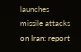launches missile attacks on Iran: report